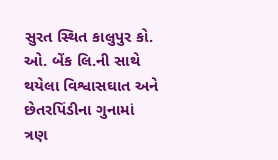સુરત સ્થિત કાલુપુર કો. ઓ. બેંક લિ.ની સાથે થયેલા વિશ્વાસઘાત અને છેતરપિંડીના ગુનામાં ત્રણ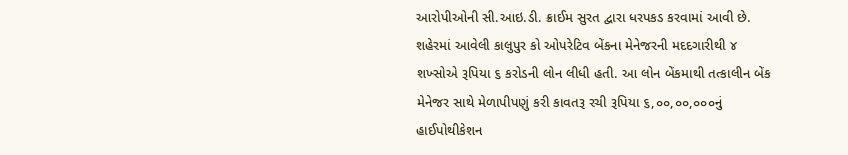આરોપીઓની સી.આઇ.ડી. ક્રાઈમ સુરત દ્વારા ધરપકડ કરવામાં આવી છે. શહેરમાં આવેલી કાલુપુર કો ઓપરેટિવ બેંકના મેનેજરની મદદગારીથી ૪ શખ્સોએ રૂપિયા ૬ કરોડની લોન લીધી હતી. આ લોન બેંકમાથી તત્કાલીન બેંક મેનેજર સાથે મેળાપીપણું કરી કાવતરૂ રચી રૂપિયા ૬,૦૦,૦૦,૦૦૦નું હાઈપોથીકેશન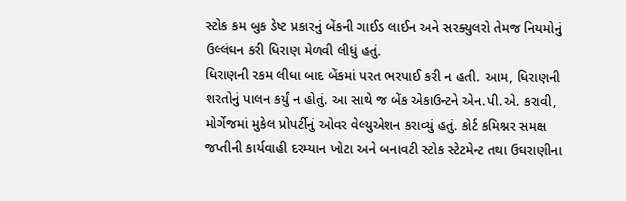સ્ટોક કમ બુક ડેષ્ટ પ્રકારનું બેંકની ગાઈડ લાઈન અને સરક્યુલરો તેમજ નિયમોનું ઉલ્લંઘન કરી ધિરાણ મેળવી લીધું હતું.
ધિરાણની રકમ લીધા બાદ બેંકમાં પરત ભરપાઈ કરી ન હતી. આમ, ધિરાણની શરતોનું પાલન કર્યું ન હોતું. આ સાથે જ બેંક એકાઉન્ટને એન.પી.એ. કરાવી, મોર્ગેજમાં મુકેલ પ્રોપર્ટીનું ઓવર વેલ્યુએશન કરાવ્યું હતું. કોર્ટ કમિશ્નર સમક્ષ જપ્તીની કાર્યવાહી દરમ્યાન ખોટા અને બનાવટી સ્ટોક સ્ટેટમેન્ટ તથા ઉઘરાણીના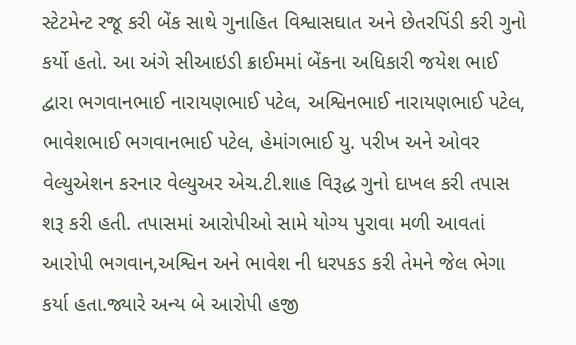સ્ટેટમેન્ટ રજૂ કરી બેંક સાથે ગુનાહિત વિશ્વાસઘાત અને છેતરપિંડી કરી ગુનો કર્યો હતો. આ અંગે સીઆઇડી ક્રાઈમમાં બેંકના અધિકારી જયેશ ભાઈ દ્વારા ભગવાનભાઈ નારાયણભાઈ પટેલ, અશ્વિનભાઈ નારાયણભાઈ પટેલ,
ભાવેશભાઈ ભગવાનભાઈ પટેલ, હેમાંગભાઈ યુ. પરીખ અને ઓવર વેલ્યુએશન કરનાર વેલ્યુઅર એચ.ટી.શાહ વિરૂદ્ધ ગુનો દાખલ કરી તપાસ શરૂ કરી હતી. તપાસમાં આરોપીઓ સામે યોગ્ય પુરાવા મળી આવતાં આરોપી ભગવાન,અશ્વિન અને ભાવેશ ની ધરપકડ કરી તેમને જેલ ભેગા કર્યા હતા.જ્યારે અન્ય બે આરોપી હજી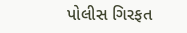પોલીસ ગિરફત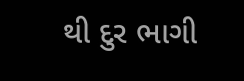થી દુર ભાગી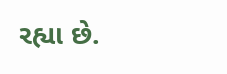રહ્યા છે.